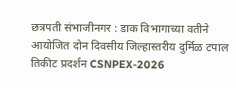छत्रपती संभाजीनगर : डाक विभागाच्या वतीने आयोजित दोन दिवसीय जिल्हास्तरीय दुर्मिळ टपाल तिकीट प्रदर्शन CSNPEX-2026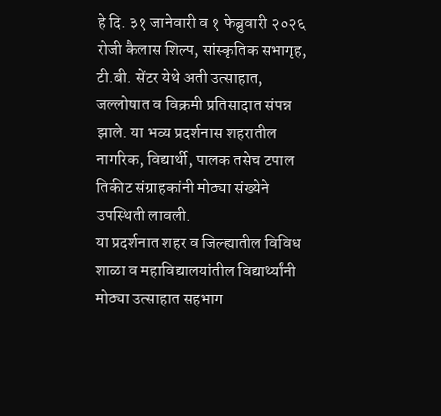हे दि. ३१ जानेवारी व १ फेब्रुवारी २०२६ रोजी कैलास शिल्प, सांस्कृतिक सभागृह, टी.बी. सेंटर येथे अती उत्साहात, जल्लोषात व विक्रमी प्रतिसादात संपन्न झाले. या भव्य प्रदर्शनास शहरातील नागरिक, विद्यार्थी, पालक तसेच टपाल तिकीट संग्राहकांनी मोठ्या संख्येने उपस्थिती लावली.
या प्रदर्शनात शहर व जिल्ह्यातील विविध शाळा व महाविद्यालयांतील विद्यार्थ्यांनी मोठ्या उत्साहात सहभाग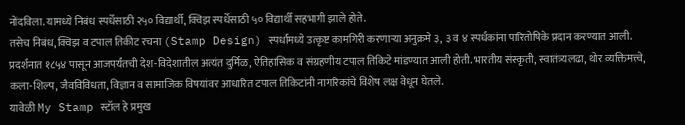नोंदविला. यामध्ये निबंध स्पर्धेसाठी २५० विद्यार्थी, क्विझ स्पर्धेसाठी ५० विद्यार्थी सहभागी झाले होते.
तसेच निबंध, क्विझ व टपाल तिकीट रचना (Stamp Design) स्पर्धांमध्ये उत्कृष्ट कामगिरी करणाऱ्या अनुक्रमे ३, ३ व ४ स्पर्धकांना पारितोषिके प्रदान करण्यात आली.
प्रदर्शनात १८५४ पासून आजपर्यंतची देश-विदेशातील अत्यंत दुर्मिळ, ऐतिहासिक व संग्रहणीय टपाल तिकिटे मांडण्यात आली होती. भारतीय संस्कृती, स्वातंत्र्यलढा, थोर व्यक्तिमत्त्वे, कला-शिल्प, जैवविविधता, विज्ञान व सामाजिक विषयांवर आधारित टपाल तिकिटांनी नागरिकांचे विशेष लक्ष वेधून घेतले.
यावेळी My Stamp स्टॉल हे प्रमुख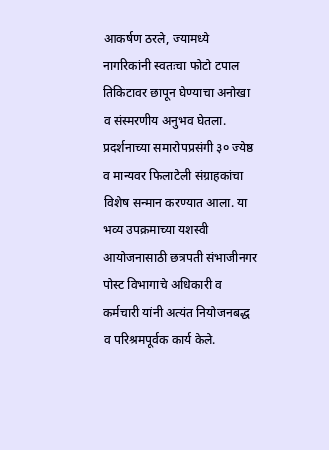आकर्षण ठरले, ज्यामध्ये नागरिकांनी स्वतःचा फोटो टपाल तिकिटावर छापून घेण्याचा अनोखा व संस्मरणीय अनुभव घेतला.
प्रदर्शनाच्या समारोपप्रसंगी ३० ज्येष्ठ व मान्यवर फिलाटेली संग्राहकांचा विशेष सन्मान करण्यात आला. या भव्य उपक्रमाच्या यशस्वी आयोजनासाठी छत्रपती संभाजीनगर पोस्ट विभागाचे अधिकारी व कर्मचारी यांनी अत्यंत नियोजनबद्ध व परिश्रमपूर्वक कार्य केले.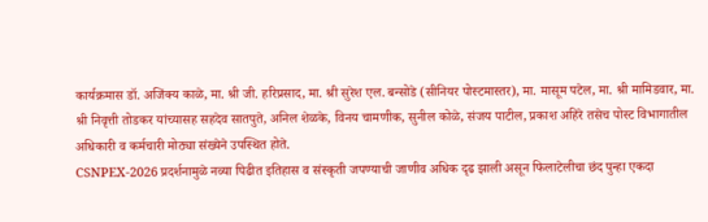कार्यक्रमास डॉ. अजिंक्य काळे, मा. श्री जी. हरिप्रसाद, मा. श्री सुरेश एल. बन्सोडे (सीनियर पोस्टमास्तर), मा. मासूम पटेल, मा. श्री मामिडवार, मा. श्री निवृत्ती तोडकर यांच्यासह सहदेव सातपुते, अनिल शेळके, विनय चामणीक, सुनील कोळे, संजय पाटील, प्रकाश अहिरे तसेच पोस्ट विभागातील अधिकारी व कर्मचारी मोठ्या संख्येने उपस्थित होते.
CSNPEX-2026 प्रदर्शनामुळे नव्या पिढीत इतिहास व संस्कृती जपण्याची जाणीव अधिक दृढ झाली असून फिलाटेलीचा छंद पुन्हा एकदा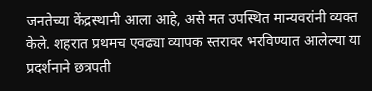जनतेच्या केंद्रस्थानी आला आहे, असे मत उपस्थित मान्यवरांनी व्यक्त केले. शहरात प्रथमच एवढ्या व्यापक स्तरावर भरविण्यात आलेल्या या प्रदर्शनाने छत्रपती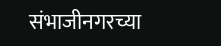संभाजीनगरच्या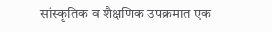सांस्कृतिक व शैक्षणिक उपक्रमात एक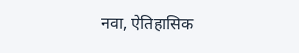नवा, ऐतिहासिक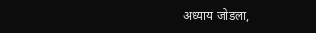अध्याय जोडला,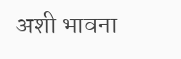अशी भावना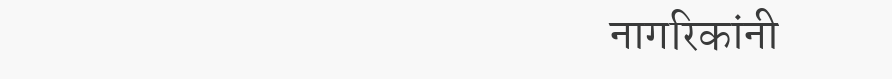नागरिकांनी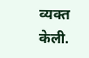व्यक्त केली.